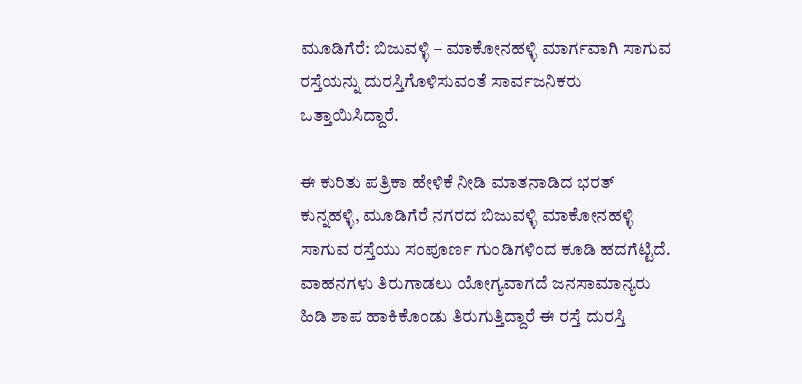ಮೂಡಿಗೆರೆ: ಬಿಜುವಳ್ಳಿ – ಮಾಕೋನಹಳ್ಳಿ ಮಾರ್ಗವಾಗಿ ಸಾಗುವ ರಸ್ತೆಯನ್ನು ದುರಸ್ತಿಗೊಳಿಸುವಂತೆ ಸಾರ್ವಜನಿಕರು ಒತ್ತಾಯಿಸಿದ್ದಾರೆ.

ಈ ಕುರಿತು ಪತ್ರಿಕಾ ಹೇಳಿಕೆ ನೀಡಿ ಮಾತನಾಡಿದ ಭರತ್ ಕುನ್ನಹಳ್ಳಿ, ಮೂಡಿಗೆರೆ ನಗರದ ಬಿಜುವಳ್ಳಿ ಮಾಕೋನಹಳ್ಳಿ ಸಾಗುವ ರಸ್ತೆಯು ಸಂಪೂರ್ಣ ಗುಂಡಿಗಳಿಂದ ಕೂಡಿ ಹದಗೆಟ್ಟಿದೆ.
ವಾಹನಗಳು ತಿರುಗಾಡಲು ಯೋಗ್ಯವಾಗದೆ ಜನಸಾಮಾನ್ಯರು ಹಿಡಿ ಶಾಪ ಹಾಕಿಕೊಂಡು ತಿರುಗುತ್ತಿದ್ದಾರೆ ಈ ರಸ್ತೆ ದುರಸ್ತಿ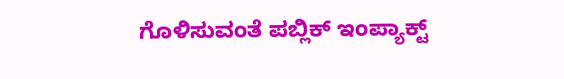ಗೊಳಿಸುವಂತೆ ಪಬ್ಲಿಕ್ ಇಂಪ್ಯಾಕ್ಟ್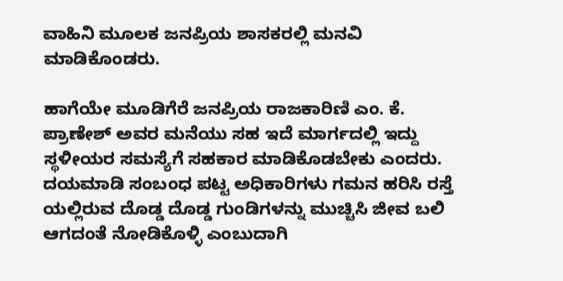ವಾಹಿನಿ ಮೂಲಕ ಜನಪ್ರಿಯ ಶಾಸಕರಲ್ಲಿ ಮನವಿ ಮಾಡಿಕೊಂಡರು.

ಹಾಗೆಯೇ ಮೂಡಿಗೆರೆ ಜನಪ್ರಿಯ ರಾಜಕಾರಿಣಿ ಎಂ. ಕೆ. ಪ್ರಾಣೇಶ್ ಅವರ ಮನೆಯು ಸಹ ಇದೆ ಮಾರ್ಗದಲ್ಲಿ ಇದ್ದು ಸ್ಥಳೀಯರ ಸಮಸ್ಯೆಗೆ ಸಹಕಾರ ಮಾಡಿಕೊಡಬೇಕು ಎಂದರು.
ದಯಮಾಡಿ ಸಂಬಂಧ ಪಟ್ಟ ಅಧಿಕಾರಿಗಳು ಗಮನ ಹರಿಸಿ ರಸ್ತೆ ಯಲ್ಲಿರುವ ದೊಡ್ಡ ದೊಡ್ಡ ಗುಂಡಿಗಳನ್ನು ಮುಚ್ಚಿಸಿ ಜೀವ ಬಲಿ ಆಗದಂತೆ ನೋಡಿಕೊಳ್ಳಿ ಎಂಬುದಾಗಿ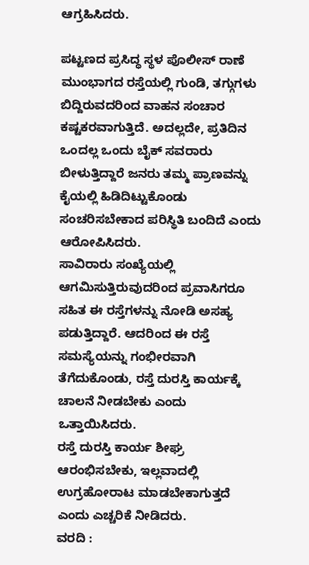ಆಗ್ರಹಿಸಿದರು.

ಪಟ್ಟಣದ ಪ್ರಸಿದ್ಧ ಸ್ಥಳ ಪೊಲೀಸ್ ರಾಣೆ ಮುಂಭಾಗದ ರಸ್ತೆಯಲ್ಲಿ ಗುಂಡಿ, ತಗ್ಗುಗಳು ಬಿದ್ದಿರುವದರಿಂದ ವಾಹನ ಸಂಚಾರ ಕಷ್ಟಕರವಾಗುತ್ತಿದೆ. ಅದಲ್ಲದೇ, ಪ್ರತಿದಿನ ಒಂದಲ್ಲ ಒಂದು ಬೈಕ್ ಸವರಾರು ಬೀಳುತ್ತಿದ್ದಾರೆ ಜನರು ತಮ್ಮ ಪ್ರಾಣವನ್ನು ಕೈಯಲ್ಲಿ ಹಿಡಿದಿಟ್ಟುಕೊಂಡು ಸಂಚರಿಸಬೇಕಾದ ಪರಿಸ್ಥಿತಿ ಬಂದಿದೆ ಎಂದು ಆರೋಪಿಸಿದರು.
ಸಾವಿರಾರು ಸಂಖ್ಯೆಯಲ್ಲಿ ಆಗಮಿಸುತ್ತಿರುವುದರಿಂದ ಪ್ರವಾಸಿಗರೂ ಸಹಿತ ಈ ರಸ್ತೆಗಳನ್ನು ನೋಡಿ ಅಸಹ್ಯ ಪಡುತ್ತಿದ್ದಾರೆ. ಆದರಿಂದ ಈ ರಸ್ತೆ ಸಮಸ್ಯೆಯನ್ನು ಗಂಭೀರವಾಗಿ ತೆಗೆದುಕೊಂಡು, ರಸ್ತೆ ದುರಸ್ತಿ ಕಾರ್ಯಕ್ಕೆ ಚಾಲನೆ ನೀಡಬೇಕು ಎಂದು ಒತ್ತಾಯಿಸಿದರು.
ರಸ್ತೆ ದುರಸ್ತಿ ಕಾರ್ಯ ಶೀಘ್ರ ಆರಂಭಿಸಬೇಕು, ಇಲ್ಲವಾದಲ್ಲಿ ಉಗ್ರಹೋರಾಟ ಮಾಡಬೇಕಾಗುತ್ತದೆ ಎಂದು ಎಚ್ಚರಿಕೆ ನೀಡಿದರು.
ವರದಿ :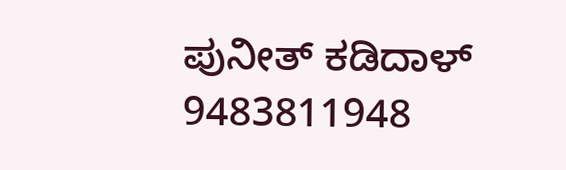ಪುನೀತ್ ಕಡಿದಾಳ್
9483811948